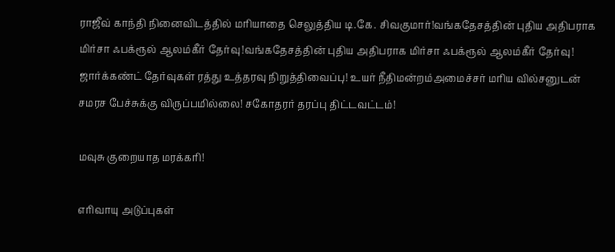ராஜீவ் காந்தி நினைவிடத்தில் மரியாதை செலுத்திய டி.கே. சிவகுமார்!வங்கதேசத்தின் புதிய அதிபராக மிர்சா ஃபக்ரூல் ஆலம்கீர் தேர்வு!வங்கதேசத்தின் புதிய அதிபராக மிர்சா ஃபக்ரூல் ஆலம்கீர் தேர்வு! ஜார்க்கண்ட் தேர்வுகள் ரத்து உத்தரவு நிறுத்திவைப்பு! உயர் நீதிமன்றம்அமைச்சர் மரிய வில்சனுடன் சமரச பேச்சுக்கு விருப்பமில்லை! சகோதரர் தரப்பு திட்டவட்டம்!

மவுசு குறையாத மரக்கரி!

எரிவாயு அடுப்புகள்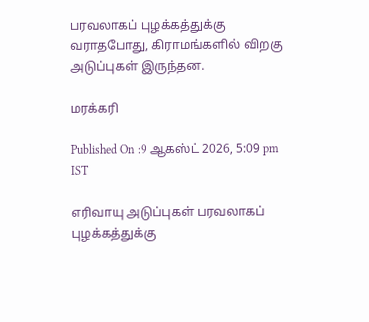பரவலாகப் புழக்கத்துக்கு வராதபோது, கிராமங்களில் விறகு அடுப்புகள் இருந்தன.

மரக்கரி

Published On :9 ஆகஸ்ட் 2026, 5:09 pm IST

எரிவாயு அடுப்புகள் பரவலாகப் புழக்கத்துக்கு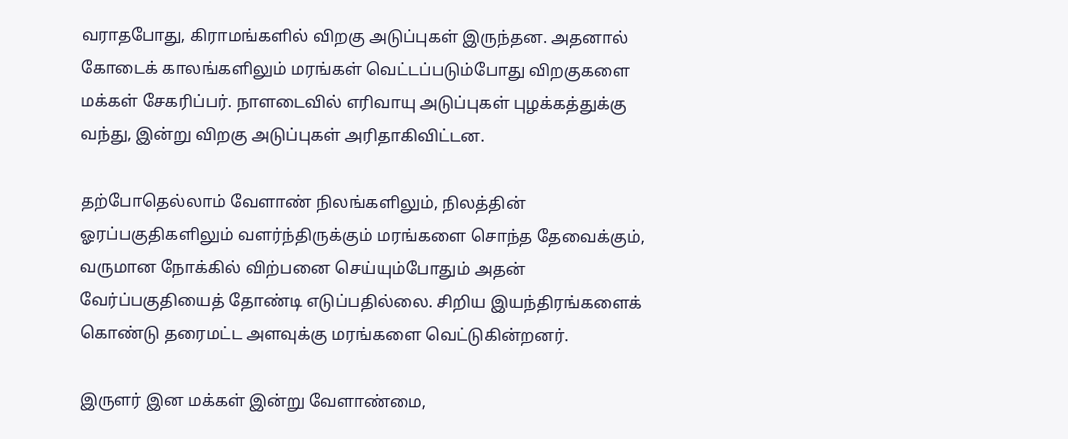வராதபோது, கிராமங்களில் விறகு அடுப்புகள் இருந்தன. அதனால் கோடைக் காலங்களிலும் மரங்கள் வெட்டப்படும்போது விறகுகளை மக்கள் சேகரிப்பர். நாளடைவில் எரிவாயு அடுப்புகள் புழக்கத்துக்கு வந்து, இன்று விறகு அடுப்புகள் அரிதாகிவிட்டன.

தற்போதெல்லாம் வேளாண் நிலங்களிலும், நிலத்தின் ஓரப்பகுதிகளிலும் வளர்ந்திருக்கும் மரங்களை சொந்த தேவைக்கும், வருமான நோக்கில் விற்பனை செய்யும்போதும் அதன் வேர்ப்பகுதியைத் தோண்டி எடுப்பதில்லை. சிறிய இயந்திரங்களைக் கொண்டு தரைமட்ட அளவுக்கு மரங்களை வெட்டுகின்றனர்.

இருளர் இன மக்கள் இன்று வேளாண்மை,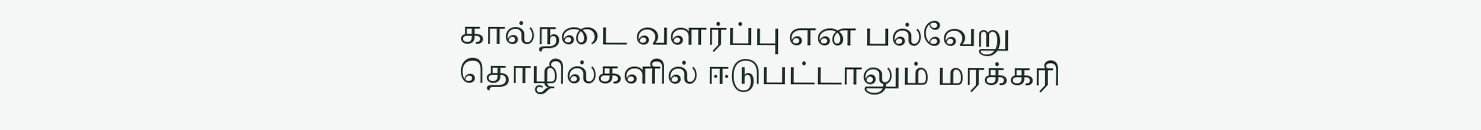கால்நடை வளர்ப்பு என பல்வேறு தொழில்களில் ஈடுபட்டாலும் மரக்கரி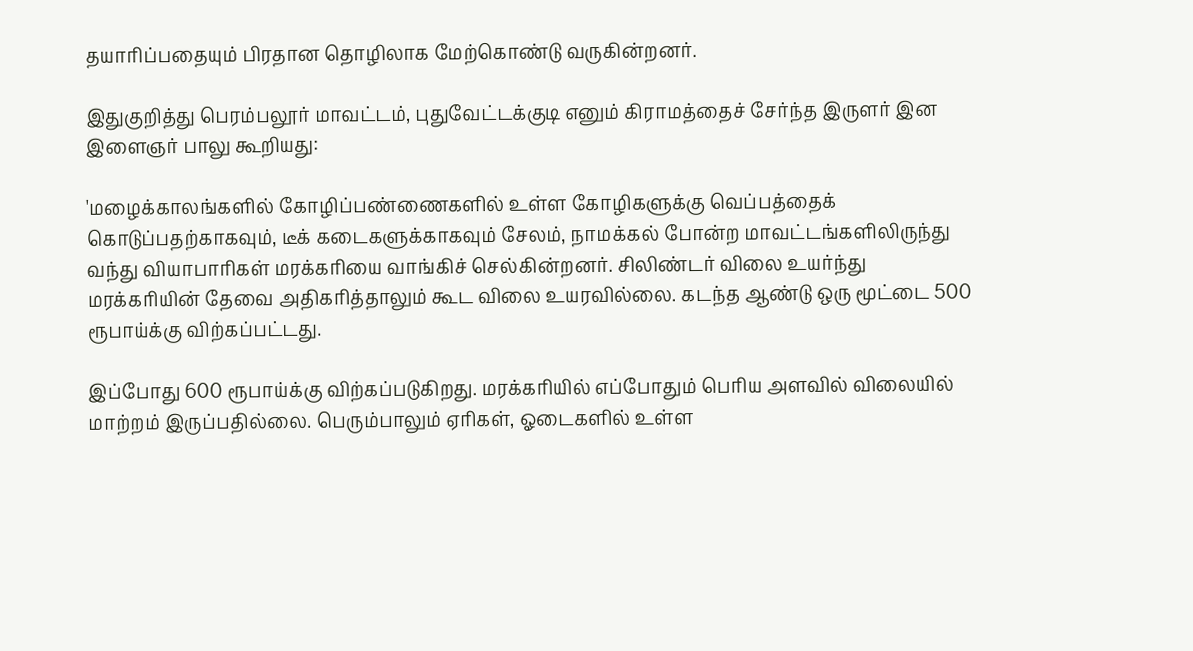தயாரிப்பதையும் பிரதான தொழிலாக மேற்கொண்டு வருகின்றனர்.

இதுகுறித்து பெரம்பலூர் மாவட்டம், புதுவேட்டக்குடி எனும் கிராமத்தைச் சேர்ந்த இருளர் இன இளைஞர் பாலு கூறியது:

'மழைக்காலங்களில் கோழிப்பண்ணைகளில் உள்ள கோழிகளுக்கு வெப்பத்தைக் கொடுப்பதற்காகவும், டீக் கடைகளுக்காகவும் சேலம், நாமக்கல் போன்ற மாவட்டங்களிலிருந்து வந்து வியாபாரிகள் மரக்கரியை வாங்கிச் செல்கின்றனர். சிலிண்டர் விலை உயர்ந்து மரக்கரியின் தேவை அதிகரித்தாலும் கூட விலை உயரவில்லை. கடந்த ஆண்டு ஒரு மூட்டை 500 ரூபாய்க்கு விற்கப்பட்டது.

இப்போது 600 ரூபாய்க்கு விற்கப்படுகிறது. மரக்கரியில் எப்போதும் பெரிய அளவில் விலையில் மாற்றம் இருப்பதில்லை. பெரும்பாலும் ஏரிகள், ஓடைகளில் உள்ள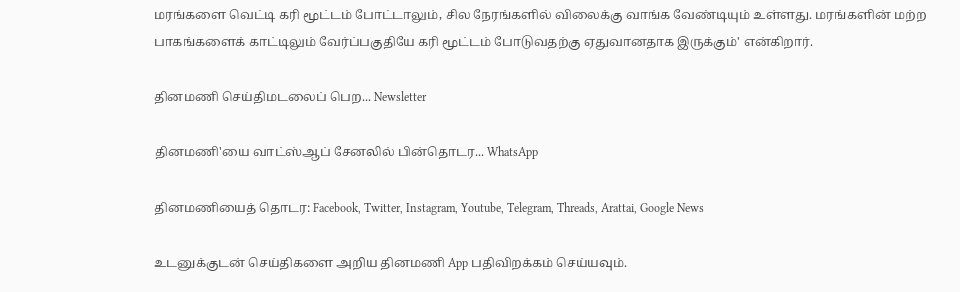மரங்களை வெட்டி கரி மூட்டம் போட்டாலும், சில நேரங்களில் விலைக்கு வாங்க வேண்டியும் உள்ளது. மரங்களின் மற்ற பாகங்களைக் காட்டிலும் வேர்ப்பகுதியே கரி மூட்டம் போடுவதற்கு ஏதுவானதாக இருக்கும்' என்கிறார்.

தினமணி செய்திமடலைப் பெற... Newsletter

தினமணி'யை வாட்ஸ்ஆப் சேனலில் பின்தொடர... WhatsApp

தினமணியைத் தொடர: Facebook, Twitter, Instagram, Youtube, Telegram, Threads, Arattai, Google News

உடனுக்குடன் செய்திகளை அறிய தினமணி App பதிவிறக்கம் செய்யவும்.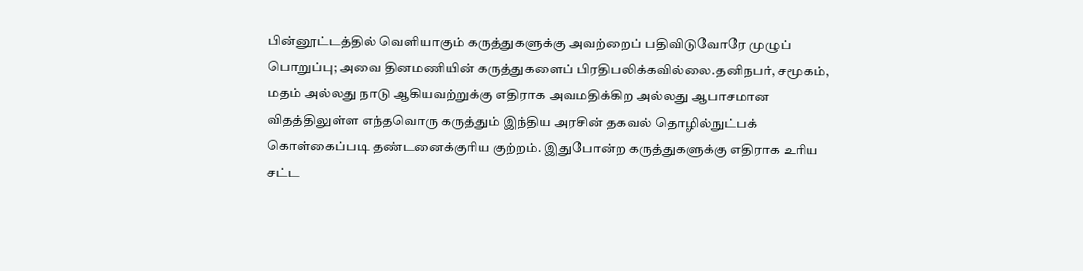பின்னூட்டத்தில் வெளியாகும் கருத்துகளுக்கு அவற்றைப் பதிவிடுவோரே முழுப் பொறுப்பு; அவை தினமணியின் கருத்துகளைப் பிரதிபலிக்கவில்லை.தனிநபர், சமூகம், மதம் அல்லது நாடு ஆகியவற்றுக்கு எதிராக அவமதிக்கிற அல்லது ஆபாசமான விதத்திலுள்ள எந்தவொரு கருத்தும் இந்திய அரசின் தகவல் தொழில்நுட்பக் கொள்கைப்படி தண்டனைக்குரிய குற்றம். இதுபோன்ற கருத்துகளுக்கு எதிராக உரிய சட்ட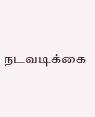நடவடிக்கை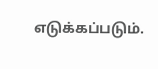எடுக்கப்படும்.